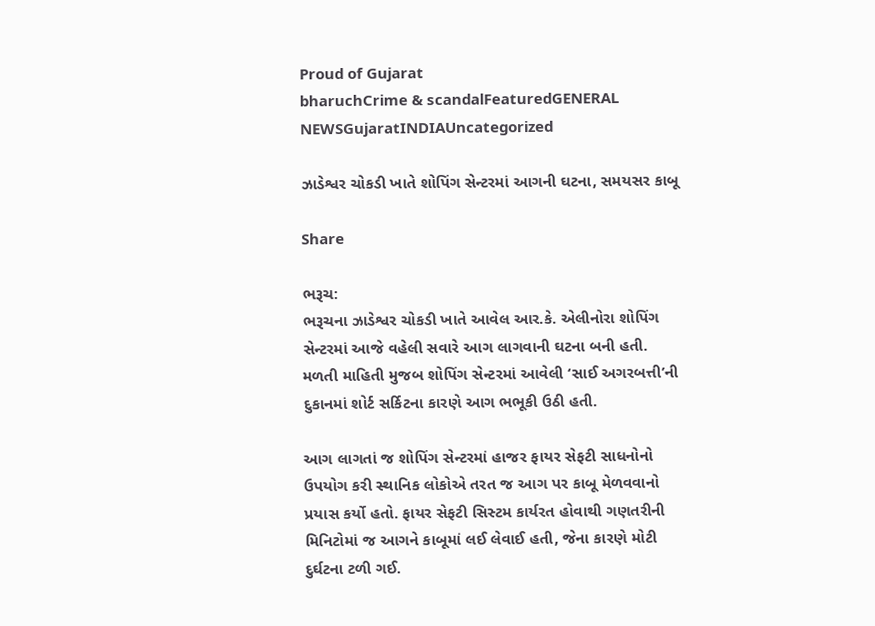Proud of Gujarat
bharuchCrime & scandalFeaturedGENERAL NEWSGujaratINDIAUncategorized

ઝાડેશ્વર ચોકડી ખાતે શોપિંગ સેન્ટરમાં આગની ઘટના, સમયસર કાબૂ

Share

ભરૂચ:
ભરૂચના ઝાડેશ્વર ચોકડી ખાતે આવેલ આર.કે. એલીનોરા શોપિંગ સેન્ટરમાં આજે વહેલી સવારે આગ લાગવાની ઘટના બની હતી. મળતી માહિતી મુજબ શોપિંગ સેન્ટરમાં આવેલી ‘સાઈ અગરબત્તી’ની દુકાનમાં શોર્ટ સર્કિટના કારણે આગ ભભૂકી ઉઠી હતી.

આગ લાગતાં જ શોપિંગ સેન્ટરમાં હાજર ફાયર સેફટી સાધનોનો ઉપયોગ કરી સ્થાનિક લોકોએ તરત જ આગ પર કાબૂ મેળવવાનો પ્રયાસ કર્યો હતો. ફાયર સેફટી સિસ્ટમ કાર્યરત હોવાથી ગણતરીની મિનિટોમાં જ આગને કાબૂમાં લઈ લેવાઈ હતી, જેના કારણે મોટી દુર્ઘટના ટળી ગઈ.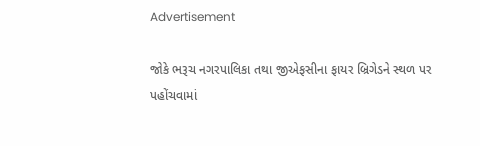Advertisement

જોકે ભરૂચ નગરપાલિકા તથા જીએફસીના ફાયર બ્રિગેડને સ્થળ પર પહોંચવામાં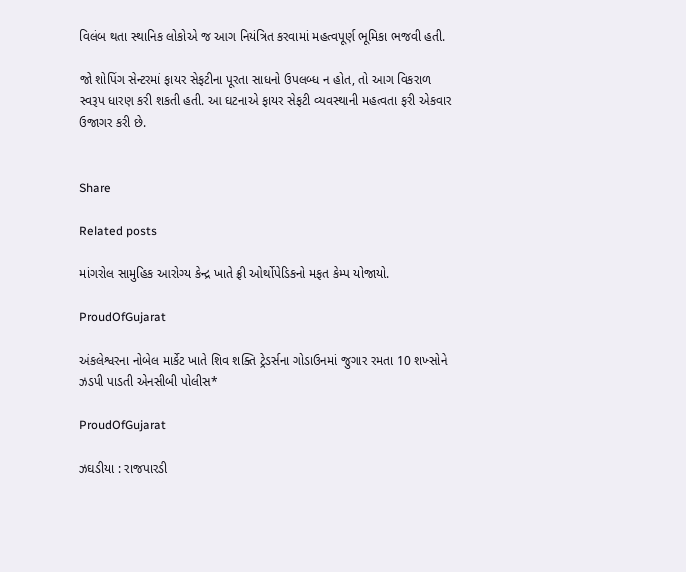વિલંબ થતા સ્થાનિક લોકોએ જ આગ નિયંત્રિત કરવામાં મહત્વપૂર્ણ ભૂમિકા ભજવી હતી.

જો શોપિંગ સેન્ટરમાં ફાયર સેફટીના પૂરતા સાધનો ઉપલબ્ધ ન હોત, તો આગ વિકરાળ સ્વરૂપ ધારણ કરી શકતી હતી. આ ઘટનાએ ફાયર સેફટી વ્યવસ્થાની મહત્વતા ફરી એકવાર ઉજાગર કરી છે.


Share

Related posts

માંગરોલ સામુહિક આરોગ્ય કેન્દ્ર ખાતે ફ્રી ઓર્થોપેડિકનો મફત કેમ્પ યોજાયો.

ProudOfGujarat

અંકલેશ્વરના નોબેલ માર્કેટ ખાતે શિવ શક્તિ ટ્રેડર્સના ગોડાઉનમાં જુગાર રમતા 10 શખ્સોને ઝડપી પાડતી એનસીબી પોલીસ*

ProudOfGujarat

ઝઘડીયા : રાજપારડી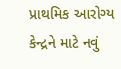પ્રાથમિક આરોગ્ય કેન્દ્રને માટે નવું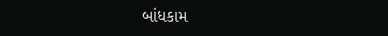બાંધકામ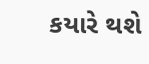કયારે થશે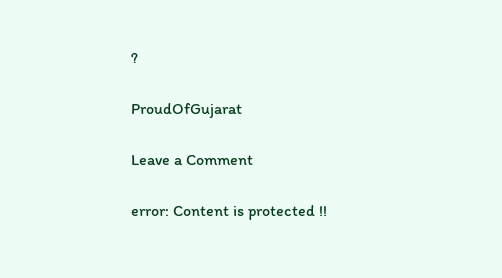?

ProudOfGujarat

Leave a Comment

error: Content is protected !!